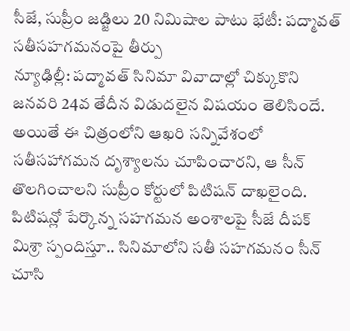సీజే, సుప్రీం జడ్జిలు 20 నిమిషాల పాటు భేటీ: పద్మావత్ సతీసహగమనంపై తీర్పు
న్యూఢిల్లీ: పద్మావత్ సినిమా వివాదాల్లో చిక్కుకొని జనవరి 24వ తేదీన విడుదలైన విషయం తెలిసిందే. అయితే ఈ చిత్రంలోని ఆఖరి సన్నివేశంలో సతీసహాగమన దృశ్యాలను చూపించారని, ఆ సీన్ తొలగించాలని సుప్రీం కోర్టులో పిటిషన్ దాఖలైంది.
పిటిషన్లో పేర్కొన్న సహగమన అంశాలపై సీజే దీపక్ మిశ్రా స్పందిస్తూ.. సినిమాలోని సతీ సహగమనం సీన్ చూసి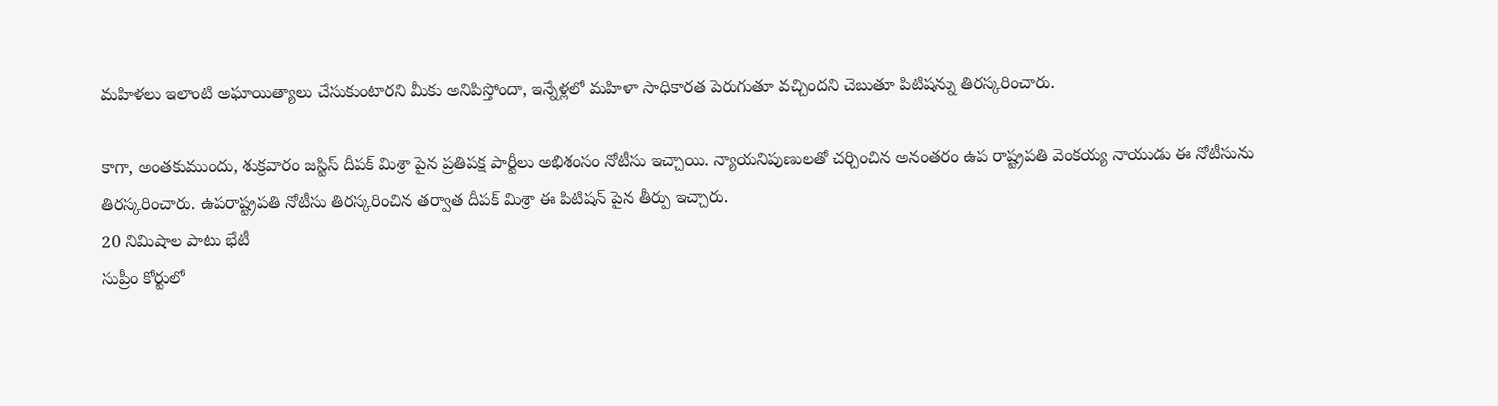మహిళలు ఇలాంటి అఘాయిత్యాలు చేసుకుంటారని మీకు అనిపిస్తోందా, ఇన్నేళ్లలో మహిళా సాధికారత పెరుగుతూ వచ్చిందని చెబుతూ పిటిషన్ను తిరస్కరించారు.

కాగా, అంతకుముందు, శుక్రవారం జస్టిస్ దీపక్ మిశ్రా పైన ప్రతిపక్ష పార్టీలు అభిశంసం నోటీసు ఇచ్చాయి. న్యాయనిపుణులతో చర్చించిన అనంతరం ఉప రాష్ట్రపతి వెంకయ్య నాయుడు ఈ నోటీసును తిరస్కరించారు. ఉపరాష్ట్రపతి నోటీసు తిరస్కరించిన తర్వాత దీపక్ మిశ్రా ఈ పిటిషన్ పైన తీర్పు ఇచ్చారు.
20 నిమిషాల పాటు భేటీ
సుప్రీం కోర్టులో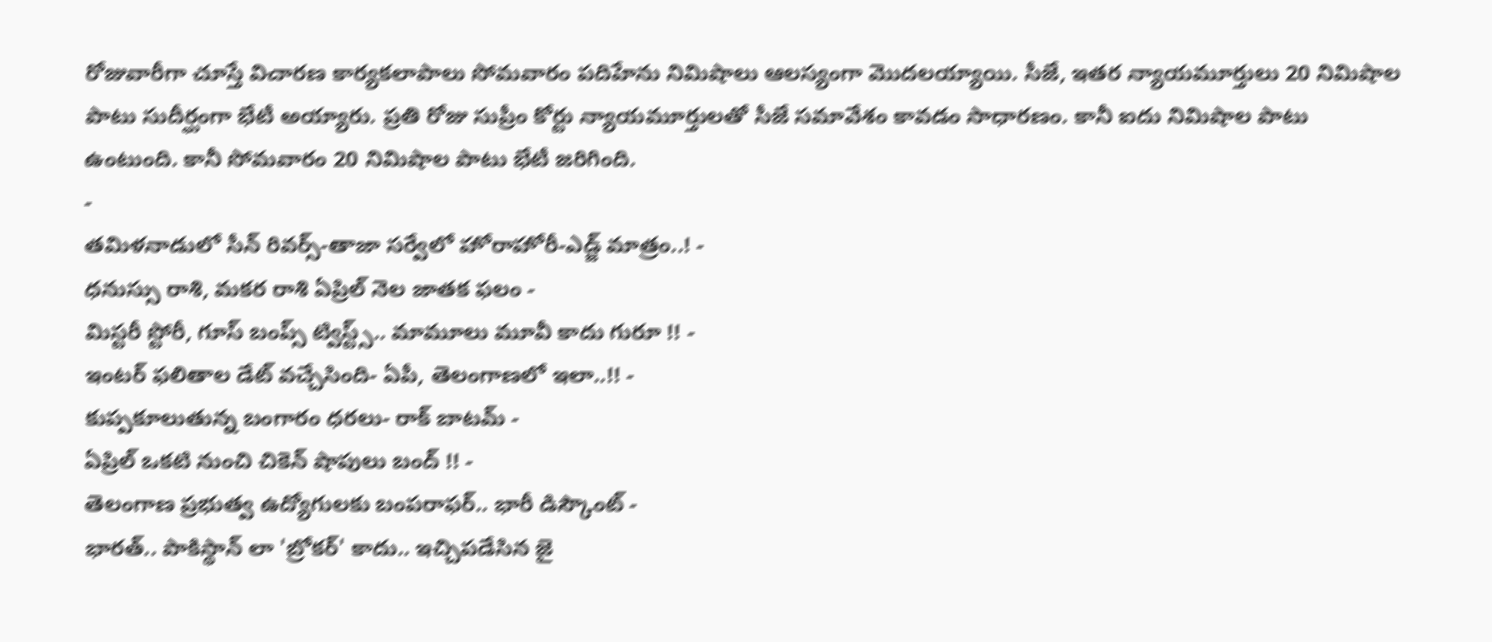రోజువారీగా చూస్తే విచారణ కార్యకలాపాలు సోమవారం పదిహేను నిమిషాలు ఆలస్యంగా మొదలయ్యాయి. సీజే, ఇతర న్యాయమూర్తులు 20 నిమిషాల పాటు సుదీర్ఘంగా భేటీ అయ్యారు. ప్రతి రోజు సుప్రీం కోర్టు న్యాయమూర్తులతో సీజే సమావేశం కావడం సాధారణం. కానీ ఐదు నిమిషాల పాటు ఉంటుంది. కానీ సోమవారం 20 నిమిషాల పాటు భేటీ జరిగింది.
-
తమిళనాడులో సీన్ రివర్స్-తాజా సర్వేలో హోరాహోరీ-ఎడ్జ్ మాత్రం..! -
ధనుస్సు రాశి, మకర రాశి ఏప్రిల్ నెల జాతక ఫలం -
మిస్టరీ స్టోరీ, గూస్ బంప్స్ ట్విస్ట్స్.. మామూలు మూవీ కాదు గురూ !! -
ఇంటర్ ఫలితాల డేట్ వచ్చేసింది- ఏపీ, తెలంగాణలో ఇలా..!! -
కుప్పకూలుతున్న బంగారం ధరలు- రాక్ బాటమ్ -
ఏప్రిల్ ఒకటి నుంచి చికెన్ షాపులు బంద్ !! -
తెలంగాణ ప్రభుత్వ ఉద్యోగులకు బంపరాఫర్.. భారీ డిస్కౌంట్ -
భారత్.. పాకిస్థాన్ లా 'బ్రోకర్' కాదు.. ఇచ్చిపడేసిన జై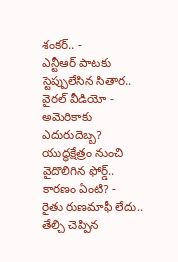శంకర్.. -
ఎన్టీఆర్ పాటకు స్టెప్పులేసిన సితార.. వైరల్ వీడియో -
అమెరికాకు ఎదురుదెబ్బ? యుద్ధక్షేత్రం నుంచి వైదొలిగిన ఫోర్డ్.. కారణం ఏంటి? -
రైతు రుణమాఫీ లేదు.. తేల్చి చెప్పిన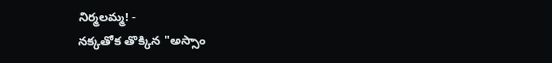నిర్మలమ్మ! -
నక్కతోక తొక్కిన "అస్సాం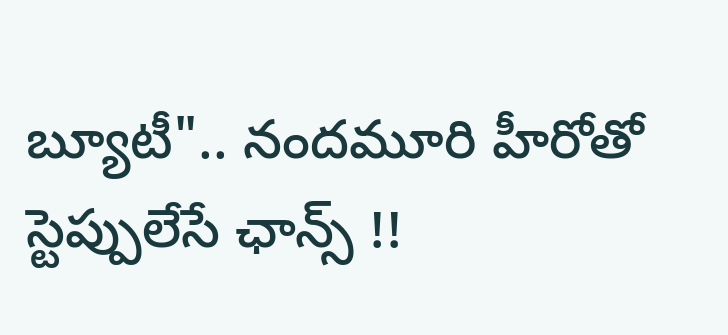బ్యూటీ".. నందమూరి హీరోతో స్టెప్పులేసే ఛాన్స్ !!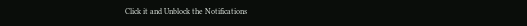Click it and Unblock the Notifications